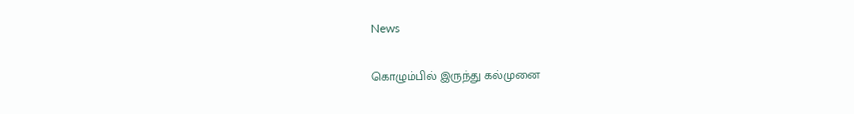News

கொழும்பில் இருந்து கல்முனை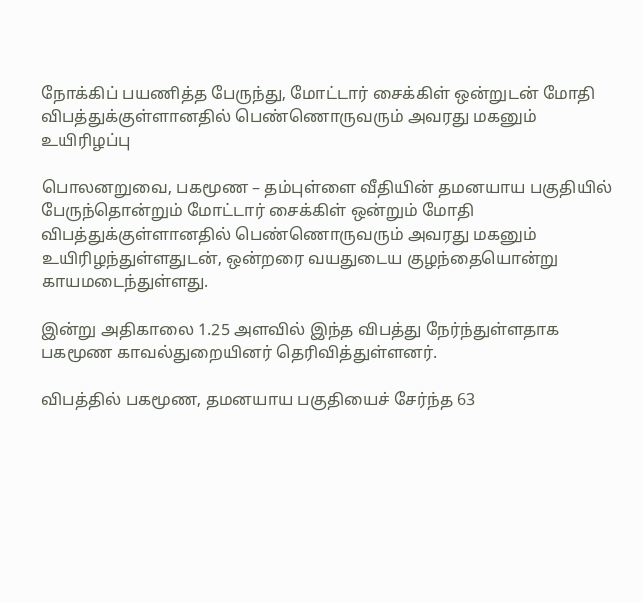நோக்கிப் பயணித்த பேருந்து, மோட்டார் சைக்கிள் ஒன்றுடன் மோதி விபத்துக்குள்ளானதில் பெண்ணொருவரும் அவரது மகனும் உயிரிழப்பு

பொலனறுவை, பகமூண – தம்புள்ளை வீதியின் தமனயாய பகுதியில் பேருந்தொன்றும் மோட்டார் சைக்கிள் ஒன்றும் மோதி விபத்துக்குள்ளானதில் பெண்ணொருவரும் அவரது மகனும் உயிரிழந்துள்ளதுடன், ஒன்றரை வயதுடைய குழந்தையொன்று காயமடைந்துள்ளது.

இன்று அதிகாலை 1.25 அளவில் இந்த விபத்து நேர்ந்துள்ளதாக பகமூண காவல்துறையினர் தெரிவித்துள்ளனர்.

விபத்தில் பகமூண, தமனயாய பகுதியைச் சேர்ந்த 63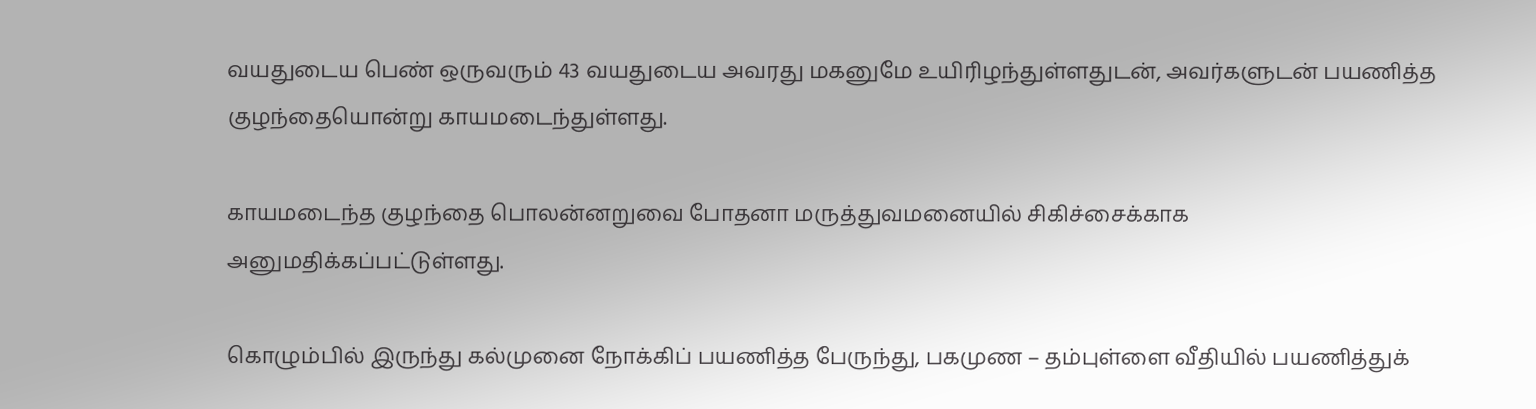வயதுடைய பெண் ஒருவரும் 43 வயதுடைய அவரது மகனுமே உயிரிழந்துள்ளதுடன், அவர்களுடன் பயணித்த குழந்தையொன்று காயமடைந்துள்ளது.

காயமடைந்த குழந்தை பொலன்னறுவை போதனா மருத்துவமனையில் சிகிச்சைக்காக அனுமதிக்கப்பட்டுள்ளது.

கொழும்பில் இருந்து கல்முனை நோக்கிப் பயணித்த பேருந்து, பகமுண – தம்புள்ளை வீதியில் பயணித்துக்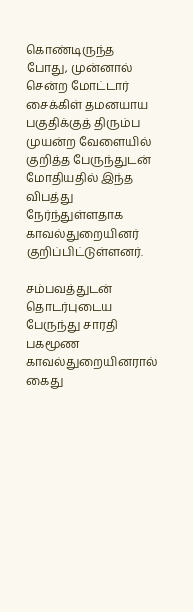கொண்டிருந்த போது, முன்னால் சென்ற மோட்டார் சைக்கிள் தமனயாய பகுதிக்குத் திரும்ப முயன்ற வேளையில் குறித்த பேருந்துடன் மோதியதில் இந்த விபத்து நேர்ந்துள்ளதாக காவல்துறையினர் குறிப்பிட்டுள்ளனர்.

சம்பவத்துடன் தொடர்புடைய பேருந்து சாரதி பகமூண காவல்துறையினரால் கைது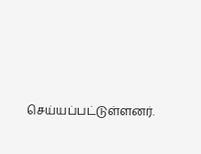செய்யப்பட்டுள்ளனர்.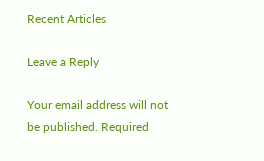Recent Articles

Leave a Reply

Your email address will not be published. Required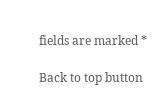fields are marked *

Back to top button